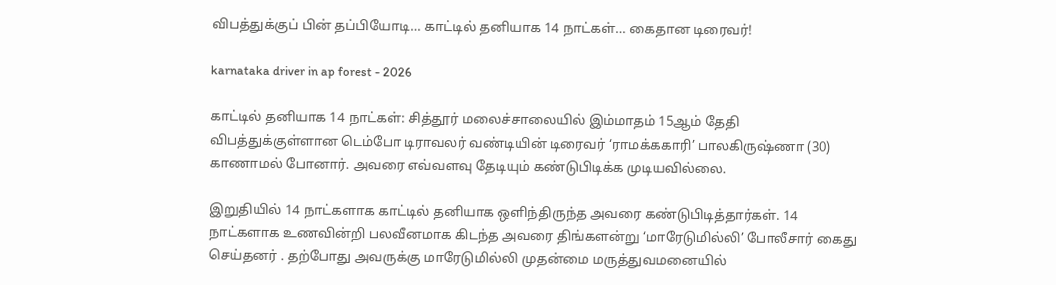விபத்துக்குப் பின் தப்பியோடி… காட்டில் தனியாக 14 நாட்கள்… கைதான டிரைவர்!

karnataka driver in ap forest - 2026

காட்டில் தனியாக 14 நாட்கள்: சித்தூர் மலைச்சாலையில் இம்மாதம் 15ஆம் தேதி விபத்துக்குள்ளான டெம்போ டிராவலர் வண்டியின் டிரைவர் ‘ராமக்ககாரி’ பாலகிருஷ்ணா (30) காணாமல் போனார். அவரை எவ்வளவு தேடியும் கண்டுபிடிக்க முடியவில்லை.

இறுதியில் 14 நாட்களாக காட்டில் தனியாக ஒளிந்திருந்த அவரை கண்டுபிடித்தார்கள். 14 நாட்களாக உணவின்றி பலவீனமாக கிடந்த அவரை திங்களன்று ‘மாரேடுமில்லி’ போலீசார் கைது செய்தனர் . தற்போது அவருக்கு மாரேடுமில்லி முதன்மை மருத்துவமனையில்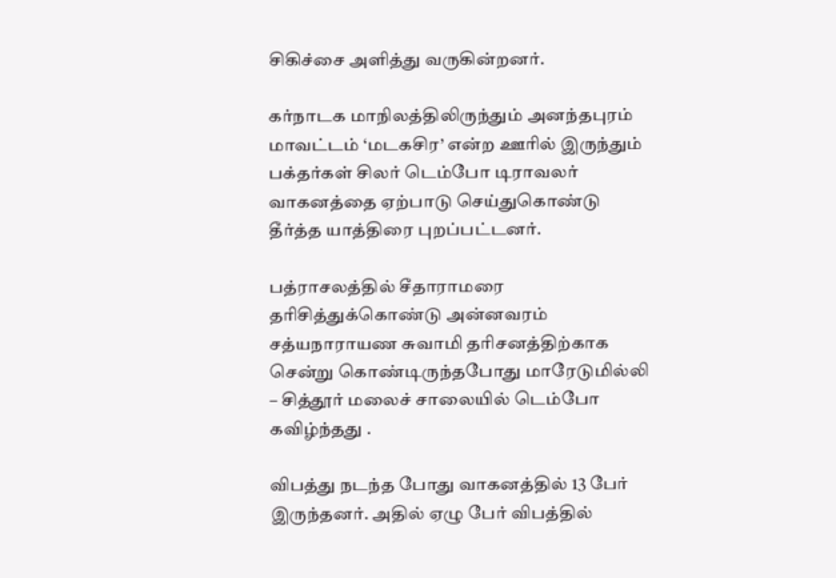சிகிச்சை அளித்து வருகின்றனர்.

கர்நாடக மாநிலத்திலிருந்தும் அனந்தபுரம் மாவட்டம் ‘மடகசிர’ என்ற ஊரில் இருந்தும் பக்தர்கள் சிலர் டெம்போ டிராவலர் வாகனத்தை ஏற்பாடு செய்துகொண்டு தீர்த்த யாத்திரை புறப்பட்டனர்.

பத்ராசலத்தில் சீதாராமரை தரிசித்துக்கொண்டு அன்னவரம் சத்யநாராயண சுவாமி தரிசனத்திற்காக சென்று கொண்டிருந்தபோது மாரேடுமில்லி – சித்தூர் மலைச் சாலையில் டெம்போ கவிழ்ந்தது .

விபத்து நடந்த போது வாகனத்தில் 13 பேர் இருந்தனர். அதில் ஏழு பேர் விபத்தில்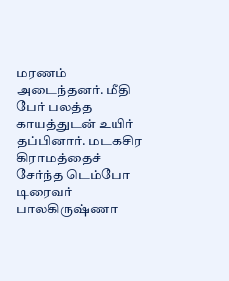மரணம் அடைந்தனர். மீதி பேர் பலத்த காயத்துடன் உயிர் தப்பினார். மடகசிர கிராமத்தைச் சேர்ந்த டெம்போ டிரைவர் பாலகிருஷ்ணா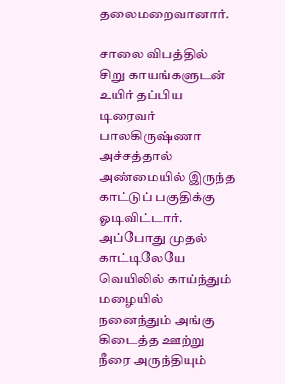தலைமறைவானார்.

சாலை விபத்தில் சிறு காயங்களுடன் உயிர் தப்பிய டிரைவர் பாலகிருஷ்ணா அச்சத்தால் அண்மையில் இருந்த காட்டுப் பகுதிக்கு ஓடிவிட்டார். அப்போது முதல் காட்டிலேயே வெயிலில் காய்ந்தும் மழையில் நனைந்தும் அங்கு கிடைத்த ஊற்று நீரை அருந்தியும்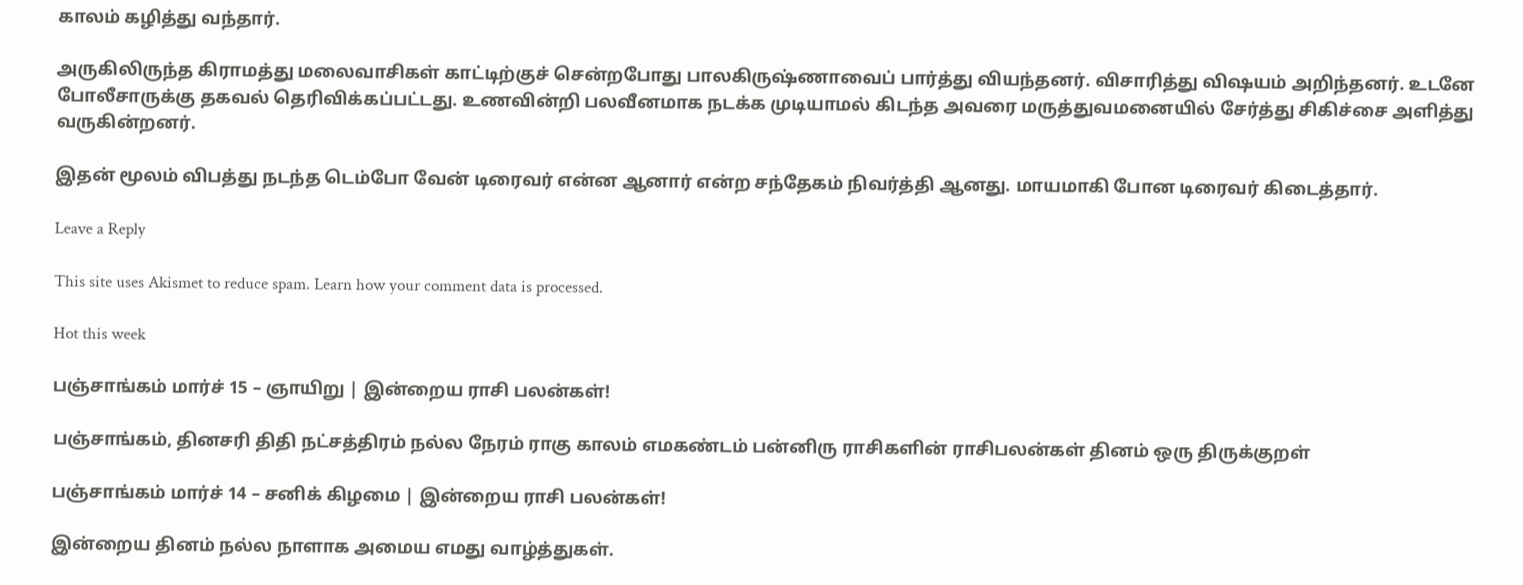காலம் கழித்து வந்தார்.

அருகிலிருந்த கிராமத்து மலைவாசிகள் காட்டிற்குச் சென்றபோது பாலகிருஷ்ணாவைப் பார்த்து வியந்தனர். விசாரித்து விஷயம் அறிந்தனர். உடனே போலீசாருக்கு தகவல் தெரிவிக்கப்பட்டது. உணவின்றி பலவீனமாக நடக்க முடியாமல் கிடந்த அவரை மருத்துவமனையில் சேர்த்து சிகிச்சை அளித்து வருகின்றனர்.

இதன் மூலம் விபத்து நடந்த டெம்போ வேன் டிரைவர் என்ன ஆனார் என்ற சந்தேகம் நிவர்த்தி ஆனது. மாயமாகி போன டிரைவர் கிடைத்தார்.

Leave a Reply

This site uses Akismet to reduce spam. Learn how your comment data is processed.

Hot this week

பஞ்சாங்கம் மார்ச் 15 – ஞாயிறு | இன்றைய ராசி பலன்கள்!

பஞ்சாங்கம், தினசரி திதி நட்சத்திரம் நல்ல நேரம் ராகு காலம் எமகண்டம் பன்னிரு ராசிகளின் ராசிபலன்கள் தினம் ஒரு திருக்குறள்

பஞ்சாங்கம் மார்ச் 14 – சனிக் கிழமை | இன்றைய ராசி பலன்கள்!

இன்றைய தினம் நல்ல நாளாக அமைய எமது வாழ்த்துகள்.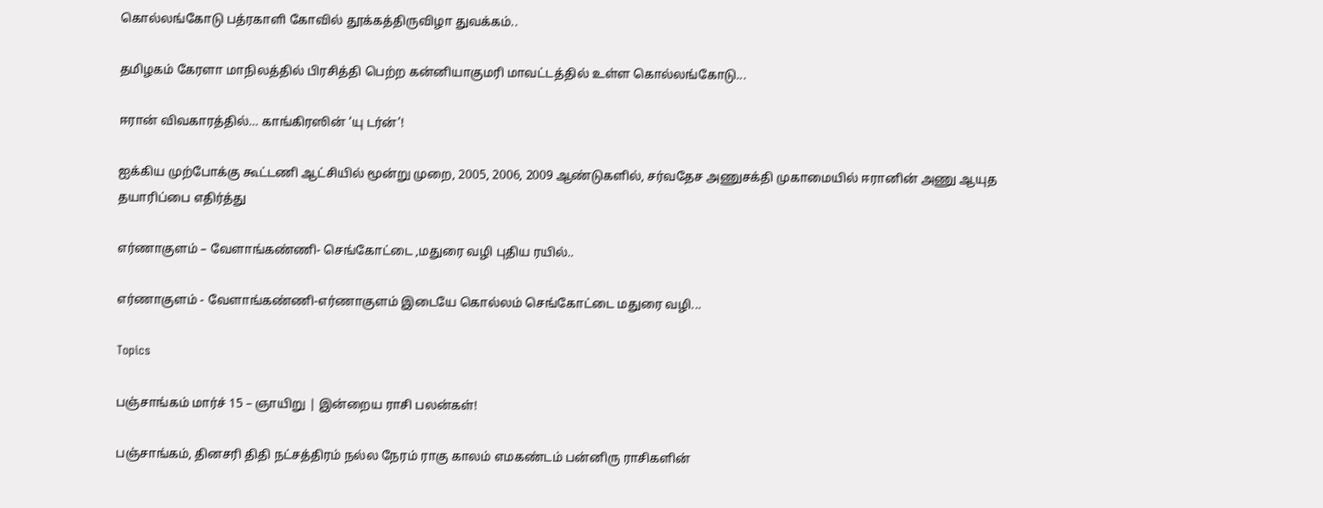கொல்லங்கோடு பத்ரகாளி கோவில் தூக்கத்திருவிழா துவக்கம்..

தமிழகம் கேரளா மாநிலத்தில் பிரசித்தி பெற்ற கன்னியாகுமரி மாவட்டத்தில் உள்ள கொல்லங்கோடு...

ஈரான் விவகாரத்தில்… காங்கிரஸின் ‘யு டர்ன்’!

ஐக்கிய முற்போக்கு கூட்டணி ஆட்சியில் மூன்று முறை, 2005, 2006, 2009 ஆண்டுகளில், சர்வதேச அணுசக்தி முகாமையில் ஈரானின் அணு ஆயுத தயாரிப்பை எதிர்த்து

எர்ணாகுளம் – வேளாங்கண்ணி- செங்கோட்டை ,மதுரை வழி புதிய ரயில்..

எர்ணாகுளம் - வேளாங்கண்ணி-எர்ணாகுளம் இடையே கொல்லம் செங்கோட்டை மதுரை வழி...

Topics

பஞ்சாங்கம் மார்ச் 15 – ஞாயிறு | இன்றைய ராசி பலன்கள்!

பஞ்சாங்கம், தினசரி திதி நட்சத்திரம் நல்ல நேரம் ராகு காலம் எமகண்டம் பன்னிரு ராசிகளின்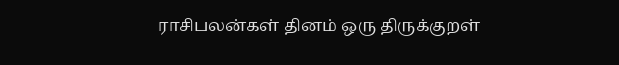ராசிபலன்கள் தினம் ஒரு திருக்குறள்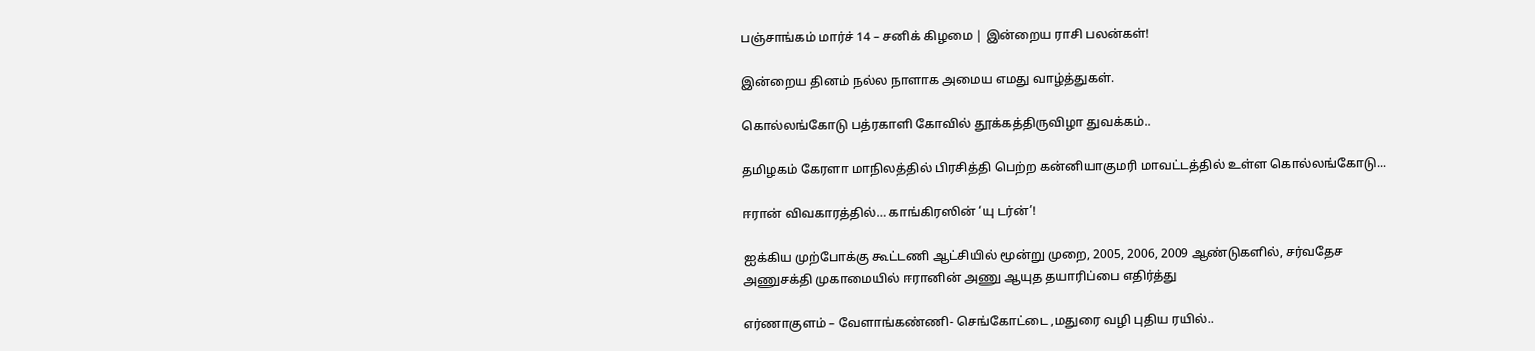பஞ்சாங்கம் மார்ச் 14 – சனிக் கிழமை | இன்றைய ராசி பலன்கள்!

இன்றைய தினம் நல்ல நாளாக அமைய எமது வாழ்த்துகள்.

கொல்லங்கோடு பத்ரகாளி கோவில் தூக்கத்திருவிழா துவக்கம்..

தமிழகம் கேரளா மாநிலத்தில் பிரசித்தி பெற்ற கன்னியாகுமரி மாவட்டத்தில் உள்ள கொல்லங்கோடு...

ஈரான் விவகாரத்தில்… காங்கிரஸின் ‘யு டர்ன்’!

ஐக்கிய முற்போக்கு கூட்டணி ஆட்சியில் மூன்று முறை, 2005, 2006, 2009 ஆண்டுகளில், சர்வதேச அணுசக்தி முகாமையில் ஈரானின் அணு ஆயுத தயாரிப்பை எதிர்த்து

எர்ணாகுளம் – வேளாங்கண்ணி- செங்கோட்டை ,மதுரை வழி புதிய ரயில்..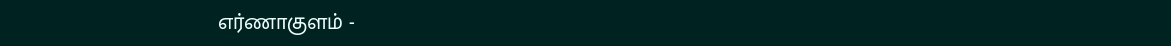எர்ணாகுளம் -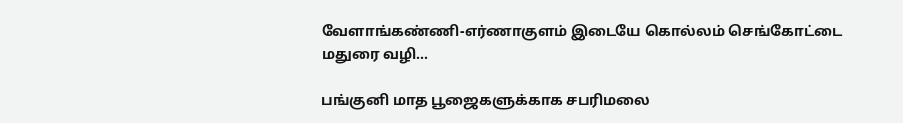வேளாங்கண்ணி-எர்ணாகுளம் இடையே கொல்லம் செங்கோட்டை மதுரை வழி...

பங்குனி மாத பூஜைகளுக்காக சபரிமலை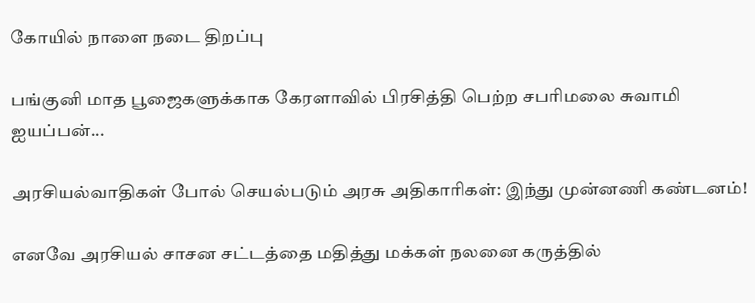கோயில் நாளை நடை திறப்பு

பங்குனி மாத பூஜைகளுக்காக கேரளாவில் பிரசித்தி பெற்ற சபரிமலை சுவாமி ஐயப்பன்...

அரசியல்வாதிகள் போல் செயல்படும் அரசு அதிகாரிகள்: இந்து முன்னணி கண்டனம்!

எனவே அரசியல் சாசன சட்டத்தை மதித்து மக்கள் நலனை கருத்தில்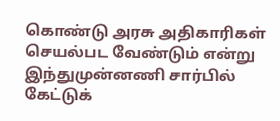கொண்டு அரசு அதிகாரிகள் செயல்பட வேண்டும் என்று இந்துமுன்னணி சார்பில் கேட்டுக்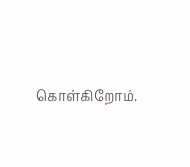கொள்கிறோம்.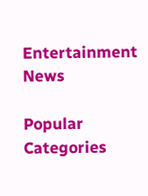Entertainment News

Popular Categories